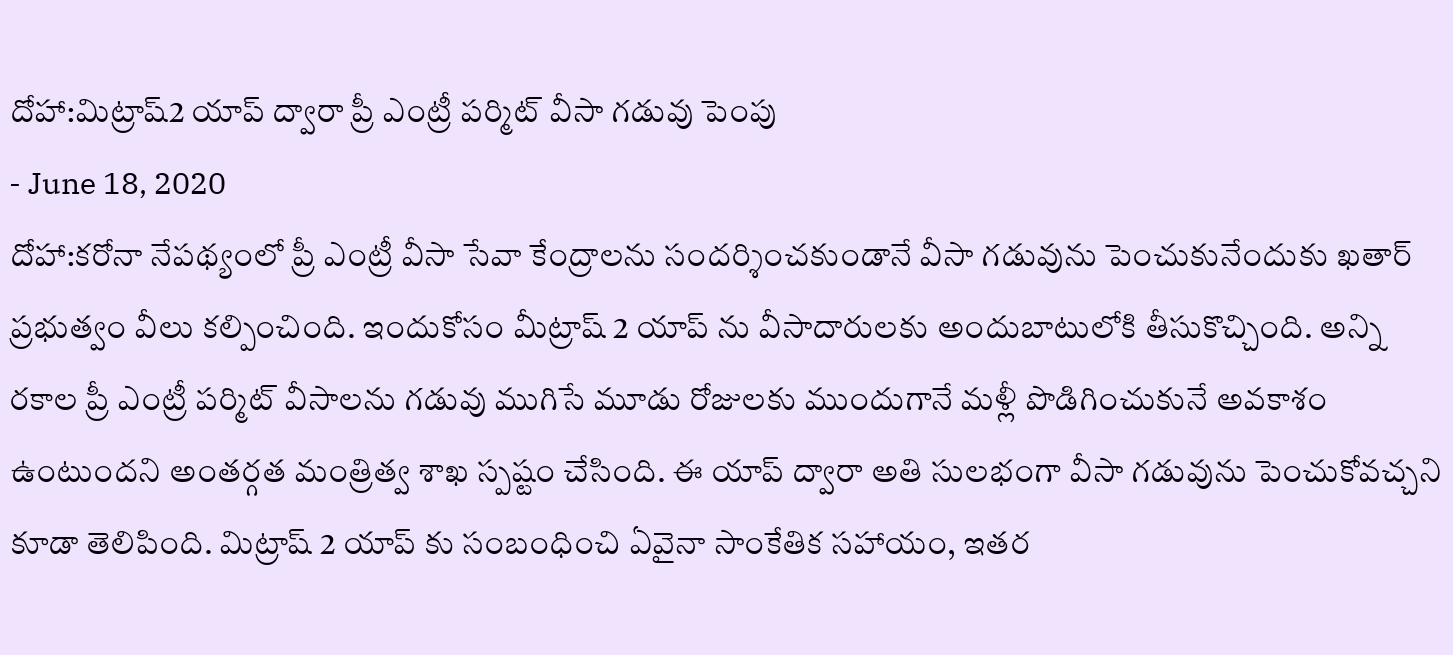దోహా:మిట్రాష్2 యాప్ ద్వారా ప్రీ ఎంట్రీ పర్మిట్ వీసా గడువు పెంపు
- June 18, 2020
దోహా:కరోనా నేపథ్యంలో ప్రీ ఎంట్రీ వీసా సేవా కేంద్రాలను సందర్శించకుండానే వీసా గడువును పెంచుకునేందుకు ఖతార్ ప్రభుత్వం వీలు కల్పించింది. ఇందుకోసం మీట్రాష్ 2 యాప్ ను వీసాదారులకు అందుబాటులోకి తీసుకొచ్చింది. అన్ని రకాల ప్రీ ఎంట్రీ పర్మిట్ వీసాలను గడువు ముగిసే మూడు రోజులకు ముందుగానే మళ్లీ పొడిగించుకునే అవకాశం ఉంటుందని అంతర్గత మంత్రిత్వ శాఖ స్పష్టం చేసింది. ఈ యాప్ ద్వారా అతి సులభంగా వీసా గడువును పెంచుకోవచ్చని కూడా తెలిపింది. మిట్రాష్ 2 యాప్ కు సంబంధించి ఏవైనా సాంకేతిక సహాయం, ఇతర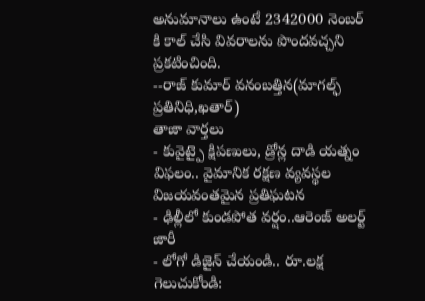అనుమానాలు ఉంటే 2342000 నెంబర్ కి కాల్ చేసి వివరాలను పొందవచ్చని ప్రకటించింది.
--రాజ్ కుమార్ వనంబత్తిన(మాగల్ఫ్ ప్రతినిధి,ఖతార్)
తాజా వార్తలు
- కువైట్పై క్షిపణులు, డ్రోన్ల దాడి యత్నం విఫలం.. వైమానిక రక్షణ వ్యవస్థల విజయవంతమైన ప్రతిఘటన
- ఢిల్లీలో కుండపోత వర్షం..ఆరెంజ్ అలర్ట్ జారీ
- లోగో డిజైన్ చేయండి.. రూ.లక్ష గెలుచుకోండి: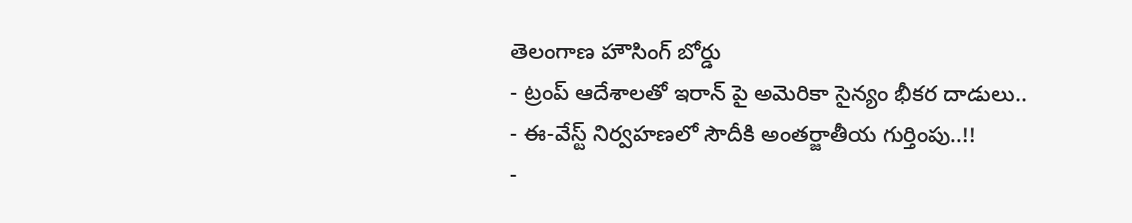తెలంగాణ హౌసింగ్ బోర్డు
- ట్రంప్ ఆదేశాలతో ఇరాన్ పై అమెరికా సైన్యం భీకర దాడులు..
- ఈ-వేస్ట్ నిర్వహణలో సౌదీకి అంతర్జాతీయ గుర్తింపు..!!
-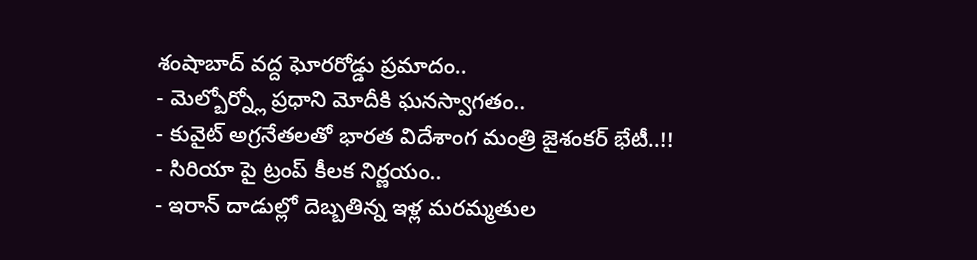శంషాబాద్ వద్ద ఘోరరోడ్డు ప్రమాదం..
- మెల్బోర్న్లో ప్రధాని మోదీకి ఘనస్వాగతం..
- కువైట్ అగ్రనేతలతో భారత విదేశాంగ మంత్రి జైశంకర్ భేటీ..!!
- సిరియా పై ట్రంప్ కీలక నిర్ణయం..
- ఇరాన్ దాడుల్లో దెబ్బతిన్న ఇళ్ల మరమ్మతుల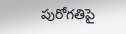పురోగతిపై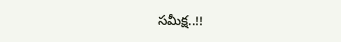సమీక్ష..!!